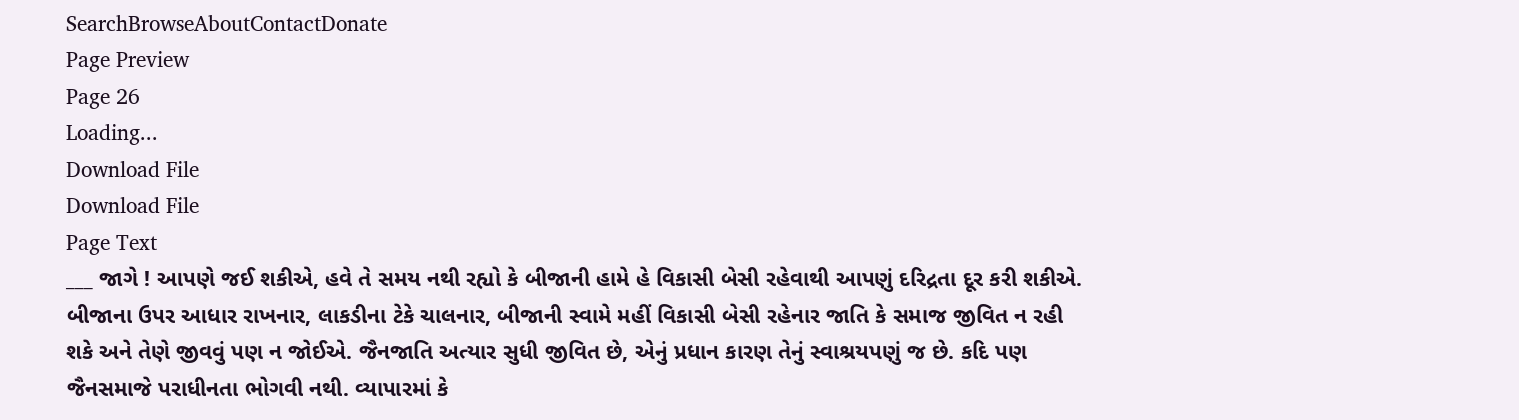SearchBrowseAboutContactDonate
Page Preview
Page 26
Loading...
Download File
Download File
Page Text
___ જાગે ! આપણે જઈ શકીએ, હવે તે સમય નથી રહ્યો કે બીજાની હામે હે વિકાસી બેસી રહેવાથી આપણું દરિદ્રતા દૂર કરી શકીએ. બીજાના ઉપર આધાર રાખનાર, લાકડીના ટેકે ચાલનાર, બીજાની સ્વામે મહીં વિકાસી બેસી રહેનાર જાતિ કે સમાજ જીવિત ન રહી શકે અને તેણે જીવવું પણ ન જોઈએ. જૈનજાતિ અત્યાર સુધી જીવિત છે, એનું પ્રધાન કારણ તેનું સ્વાશ્રયપણું જ છે. કદિ પણ જૈનસમાજે પરાધીનતા ભોગવી નથી. વ્યાપારમાં કે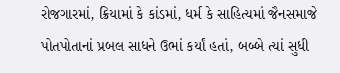રોજગારમાં, ક્રિયામાં કે કાંડમાં, ધર્મ કે સાહિત્યમાં જૈનસમાજે પોતપોતાનાં પ્રબલ સાધને ઉભાં કર્યાં હતાં, બબ્બે ત્યાં સુધી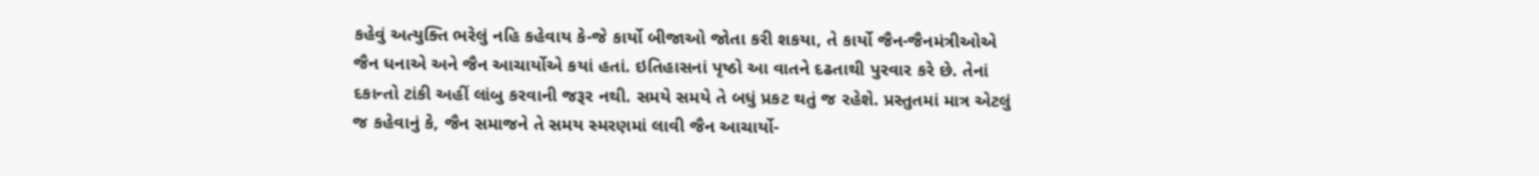કહેવું અત્યુક્તિ ભરેલું નહિ કહેવાય કે-જે કાર્યો બીજાઓ જોતા કરી શકયા, તે કાર્યો જૈન-જૈનમંત્રીઓએ જૈન ધનાએ અને જૈન આચાર્યોએ કયાં હતાં. ઇતિહાસનાં પૃષ્ઠો આ વાતને દઢતાથી પુરવાર કરે છે. તેનાં દકાન્તો ટાંકી અહીં લાંબુ કરવાની જરૂર નથી. સમયે સમયે તે બધું પ્રકટ થતું જ રહેશે. પ્રસ્તુતમાં માત્ર એટલું જ કહેવાનું કે, જૈન સમાજને તે સમય સ્મરણમાં લાવી જૈન આચાર્યો-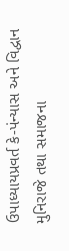ઉપાધ્યાયપ્રવર્ત કે-પંન્યાસ અને વિદ્વાન મુનિરાજે તથા સમાજના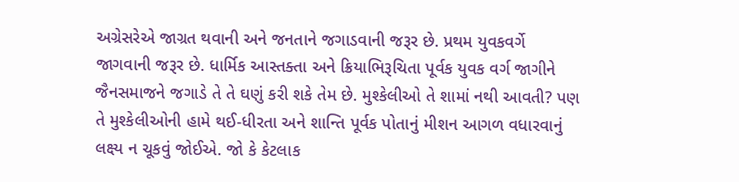અગ્રેસરેએ જાગ્રત થવાની અને જનતાને જગાડવાની જરૂર છે. પ્રથમ યુવકવર્ગે જાગવાની જરૂર છે. ધાર્મિક આસ્તક્તા અને ક્રિયાભિરૂચિતા પૂર્વક યુવક વર્ગ જાગીને જૈનસમાજને જગાડે તે તે ઘણું કરી શકે તેમ છે. મુશ્કેલીઓ તે શામાં નથી આવતી? પણ તે મુશ્કેલીઓની હામે થઈ-ધીરતા અને શાન્તિ પૂર્વક પોતાનું મીશન આગળ વધારવાનું લક્ષ્ય ન ચૂકવું જોઈએ. જો કે કેટલાક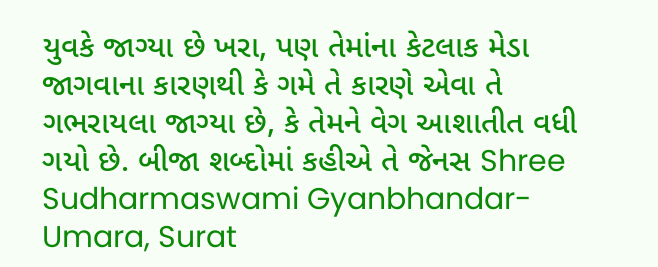યુવકે જાગ્યા છે ખરા, પણ તેમાંના કેટલાક મેડા જાગવાના કારણથી કે ગમે તે કારણે એવા તે ગભરાયલા જાગ્યા છે, કે તેમને વેગ આશાતીત વધી ગયો છે. બીજા શબ્દોમાં કહીએ તે જેનસ Shree Sudharmaswami Gyanbhandar-Umara, Surat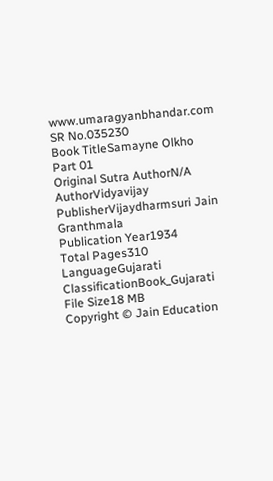www.umaragyanbhandar.com
SR No.035230
Book TitleSamayne Olkho Part 01
Original Sutra AuthorN/A
AuthorVidyavijay
PublisherVijaydharmsuri Jain Granthmala
Publication Year1934
Total Pages310
LanguageGujarati
ClassificationBook_Gujarati
File Size18 MB
Copyright © Jain Education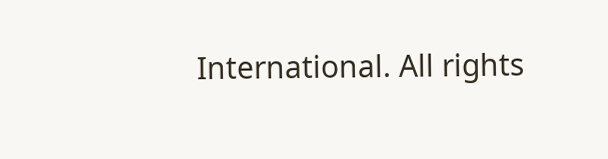International. All rights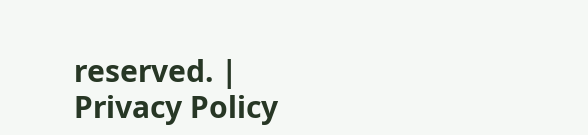reserved. | Privacy Policy